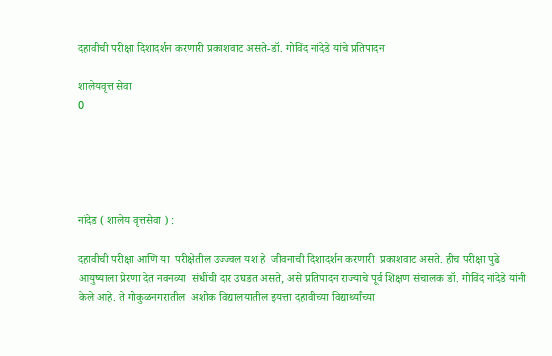दहावीची परीक्षा दिशादर्शन करणारी प्रकाशवाट असते-डॉ. गोविंद नांदेडे यांचे प्रतिपादन

शालेयवृत्त सेवा
0





नांदेड ( शालेय वृत्तसेवा ) :

दहावीची परीक्षा आणि या  परीक्षेतील उज्ज्वल यश हे  जीवनाची दिशादर्शन करणारी  प्रकाशवाट असते. हीच परीक्षा पुढे आयुष्याला प्रेरणा देत नवनव्या  संधींची दार उघडत असते, असे प्रतिपादन राज्याचे पूर्व शिक्षण संचालक डॉ. गोविंद नांदेडे यांनी केले आहे. ते गोकुळनगरातील  अशोक विद्यालयातील इयत्ता दहावीच्या विद्यार्थ्यांच्या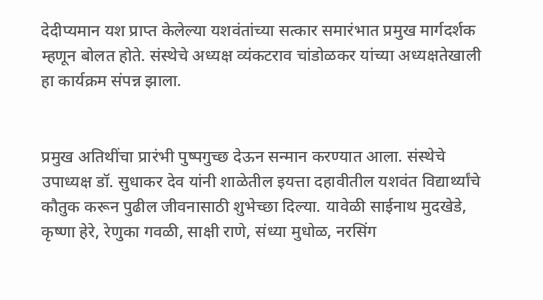देदीप्यमान यश प्राप्त केलेल्या यशवंतांच्या सत्कार समारंभात प्रमुख मार्गदर्शक म्हणून बोलत होते. संस्थेचे अध्यक्ष व्यंकटराव चांडोळकर यांच्या अध्यक्षतेखाली हा कार्यक्रम संपन्न झाला.


प्रमुख अतिथींचा प्रारंभी पुष्पगुच्छ देऊन सन्मान करण्यात आला. संस्थेचे उपाध्यक्ष डॉ. सुधाकर देव यांनी शाळेतील इयत्ता दहावीतील यशवंत विद्यार्थ्यांचे कौतुक करून पुढील जीवनासाठी शुभेच्छा दिल्या. यावेळी साईनाथ मुदखेडे, कृष्णा हेरे, रेणुका गवळी, साक्षी राणे, संध्या मुधोळ, नरसिंग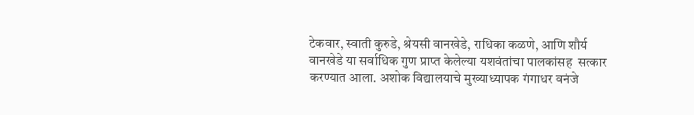टेकवार, स्वाती कुरुडे, श्रेयसी वानखेडे, राधिका कळणे, आणि शौर्य वानखेडे या सर्वाधिक गुण प्राप्त केलेल्या यशवंतांचा पालकांसह  सत्कार करण्यात आला. अशोक विद्यालयाचे मुख्याध्यापक गंगाधर वनंजे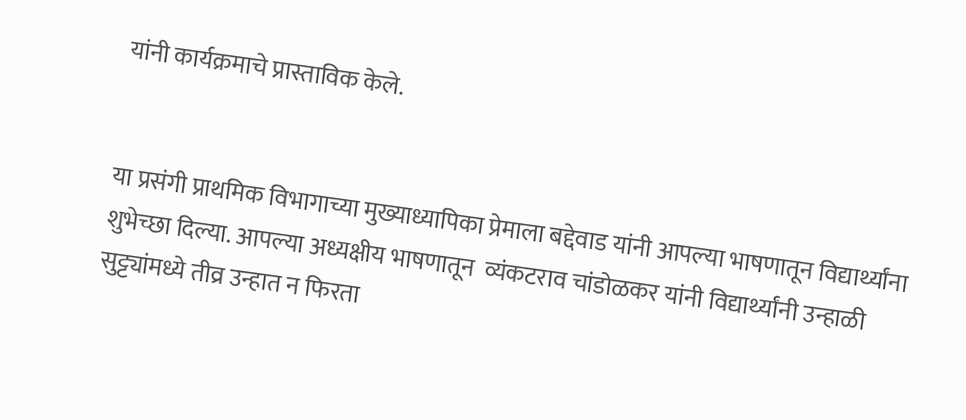यांनी कार्यक्रमाचे प्रास्ताविक केले.


या प्रसंगी प्राथमिक विभागाच्या मुख्याध्यापिका प्रेमाला बद्देवाड यांनी आपल्या भाषणातून विद्यार्थ्यांना शुभेच्छा दिल्या. आपल्या अध्यक्षीय भाषणातून  व्यंकटराव चांडोळकर यांनी विद्यार्थ्यांनी उन्हाळी सुट्ट्यांमध्ये तीव्र उन्हात न फिरता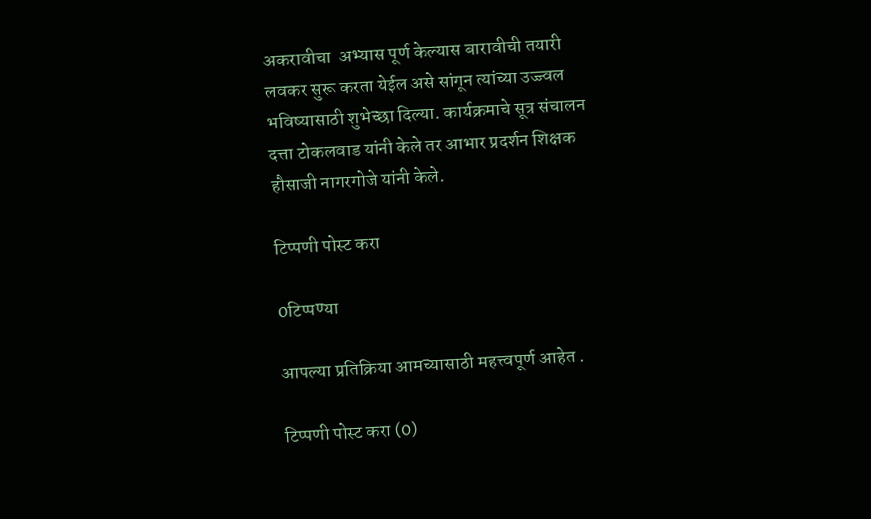अकरावीचा  अभ्यास पूर्ण केल्यास बारावीची तयारी लवकर सुरू करता येईल असे सांगून त्यांच्या उज्ज्वल भविष्यासाठी शुभेच्छा दिल्या. कार्यक्रमाचे सूत्र संचालन दत्ता टोकलवाड यांनी केले तर आभार प्रदर्शन शिक्षक हौसाजी नागरगोजे यांनी केले.

टिप्पणी पोस्ट करा

0टिप्पण्या

आपल्या प्रतिक्रिया आमच्यासाठी महत्त्वपूर्ण आहेत .

टिप्पणी पोस्ट करा (0)